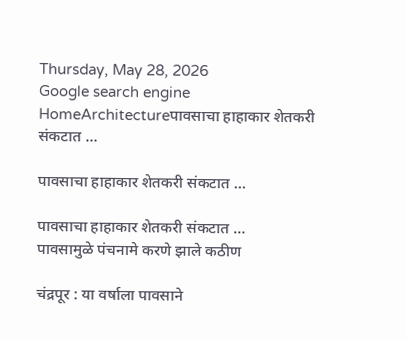Thursday, May 28, 2026
Google search engine
HomeArchitectureपावसाचा हाहाकार शेतकरी संकटात …

पावसाचा हाहाकार शेतकरी संकटात …

पावसाचा हाहाकार शेतकरी संकटात …
पावसामुळे पंचनामे करणे झाले कठीण

चंद्रपूर : या वर्षाला पावसाने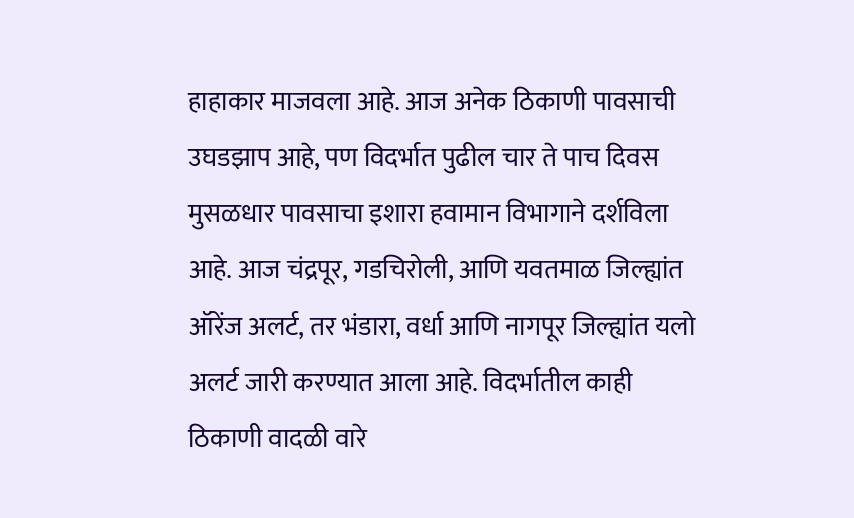हाहाकार माजवला आहे. आज अनेक ठिकाणी पावसाची उघडझाप आहे, पण विदर्भात पुढील चार ते पाच दिवस मुसळधार पावसाचा इशारा हवामान विभागाने दर्शविला आहे. आज चंद्रपूर, गडचिरोली, आणि यवतमाळ जिल्ह्यांत ऑरेंज अलर्ट, तर भंडारा, वर्धा आणि नागपूर जिल्ह्यांत यलो अलर्ट जारी करण्यात आला आहे. विदर्भातील काही ठिकाणी वादळी वारे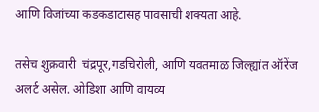आणि विजांच्या कडकडाटासह पावसाची शक्यता आहे.

तसेच शुक्रवारी  चंद्रपूर,गडचिरोली, आणि यवतमाळ जिल्ह्यांत ऑरेंज अलर्ट असेल. ओडिशा आणि वायव्य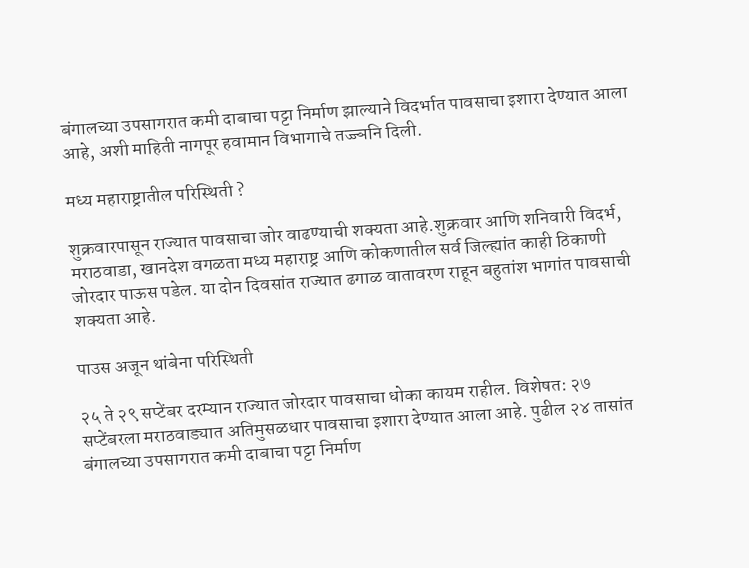बंगालच्या उपसागरात कमी दाबाचा पट्टा निर्माण झाल्याने विदर्भात पावसाचा इशारा देण्यात आला आहे, अशी माहिती नागपूर हवामान विभागाचे तज्ज्ञनि दिली.

मध्य महाराष्ट्रातील परिस्थिती ?

शुक्रवारपासून राज्यात पावसाचा जोर वाढण्याची शक्यता आहे.शुक्रवार आणि शनिवारी विदर्भ, मराठवाडा, खानदेश वगळता मध्य महाराष्ट्र आणि कोकणातील सर्व जिल्ह्यांत काही ठिकाणी जोरदार पाऊस पडेल. या दोन दिवसांत राज्यात ढगाळ वातावरण राहून बहुतांश भागांत पावसाची शक्यता आहे.

पाउस अजून थांबेना परिस्थिती

२५ ते २९ सप्टेंबर दरम्यान राज्यात जोरदार पावसाचा धोका कायम राहील. विशेषत: २७ सप्टेंबरला मराठवाड्यात अतिमुसळधार पावसाचा इशारा देण्यात आला आहे. पुढील २४ तासांत बंगालच्या उपसागरात कमी दाबाचा पट्टा निर्माण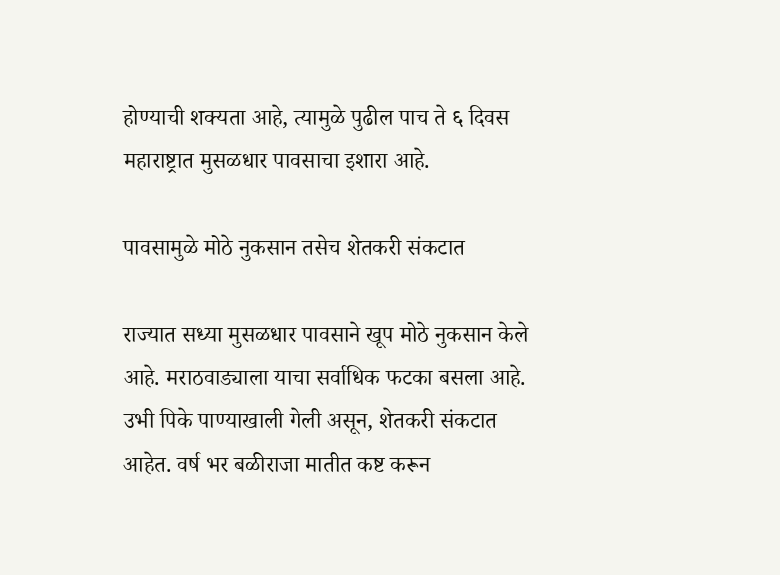होण्याची शक्यता आहे, त्यामुळे पुढील पाच ते ६ दिवस महाराष्ट्रात मुसळधार पावसाचा इशारा आहे.

पावसामुळे मोठे नुकसान तसेच शेतकरी संकटात

राज्यात सध्या मुसळधार पावसाने खूप मोठे नुकसान केले आहे. मराठवाड्याला याचा सर्वाधिक फटका बसला आहे. उभी पिके पाण्याखाली गेली असून, शेतकरी संकटात आहेत. वर्ष भर बळीराजा मातीत कष्ट करून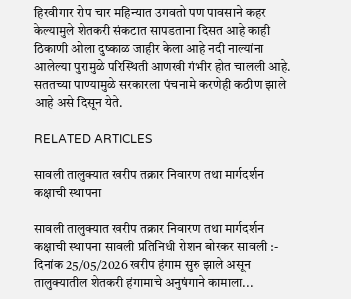हिरवीगार रोप चार महिन्यात उगवतो पण पावसाने कहर केल्यामुले शेतकरी संकटात सापडताना दिसत आहे काही ठिकाणी ओला दुष्काळ जाहीर केला आहे नदी नाल्यांना आलेल्या पुरामुळे परिस्थिती आणखी गंभीर होत चालली आहे. सततच्या पाण्यामुळे सरकारला पंचनामे करणेही कठीण झाले आहे असे दिसून येते.

RELATED ARTICLES

सावली तालुक्यात खरीप तक्रार निवारण तथा मार्गदर्शन कक्षाची स्थापना

सावली तालुक्यात खरीप तक्रार निवारण तथा मार्गदर्शन कक्षाची स्थापना सावली प्रतिनिधी रोशन बोरकर सावली :- दिनांक 25/05/2026 खरीप हंगाम सुरु झाले असून तालुक्यातील शेतकरी हंगामाचे अनुषंगाने कामाला...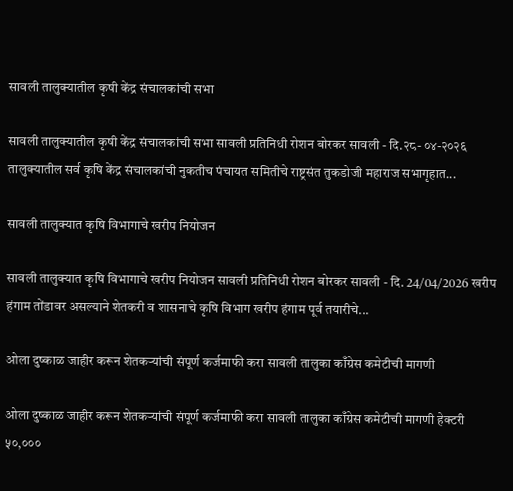सावली तालुक्यातील कृषी केंद्र संचालकांची सभा

सावली तालुक्यातील कृषी केंद्र संचालकांची सभा सावली प्रतिनिधी रोशन बोरकर सावली - दि.२८- ०४-२०२६ तालुक्यातील सर्व कृषि केंद्र संचालकांची नुकतीच पंचायत समितीचे राष्ट्रसंत तुकडोजी महाराज सभागृहात...

सावली तालुक्यात कृषि विभागाचे खरीप नियोजन

सावली तालुक्यात कृषि विभागाचे खरीप नियोजन सावली प्रतिनिधी रोशन बोरकर सावली - दि. 24/04/2026 खरीप हंगाम तोंडावर असल्याने शेतकरी व शासनाचे कृषि विभाग खरीप हंगाम पूर्व तयारीचे...

ओला दुष्काळ जाहीर करून शेतकऱ्यांची संपूर्ण कर्जमाफी करा सावली तालुका काँग्रेस कमेटीची मागणी

ओला दुष्काळ जाहीर करून शेतकऱ्यांची संपूर्ण कर्जमाफी करा सावली तालुका काँग्रेस कमेटीची मागणी हेक्टरी ५०,०००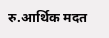रु.आर्थिक मदत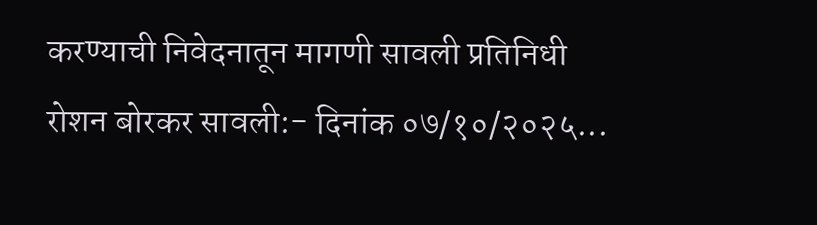करण्याची निवेदनातून मागणी सावली प्रतिनिधी रोशन बोरकर सावली:- दिनांक ०७/१०/२०२५...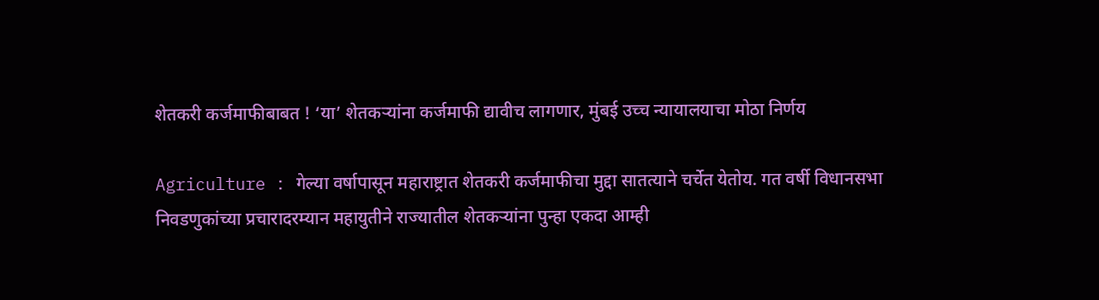शेतकरी कर्जमाफीबाबत ! ‘या’ शेतकऱ्यांना कर्जमाफी द्यावीच लागणार, मुंबई उच्च न्यायालयाचा मोठा निर्णय

Agriculture : गेल्या वर्षापासून महाराष्ट्रात शेतकरी कर्जमाफीचा मुद्दा सातत्याने चर्चेत येतोय. गत वर्षी विधानसभा निवडणुकांच्या प्रचारादरम्यान महायुतीने राज्यातील शेतकऱ्यांना पुन्हा एकदा आम्ही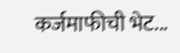कर्जमाफीची भेट...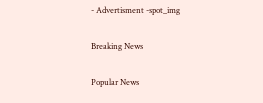- Advertisment -spot_img

Breaking News

Popular News